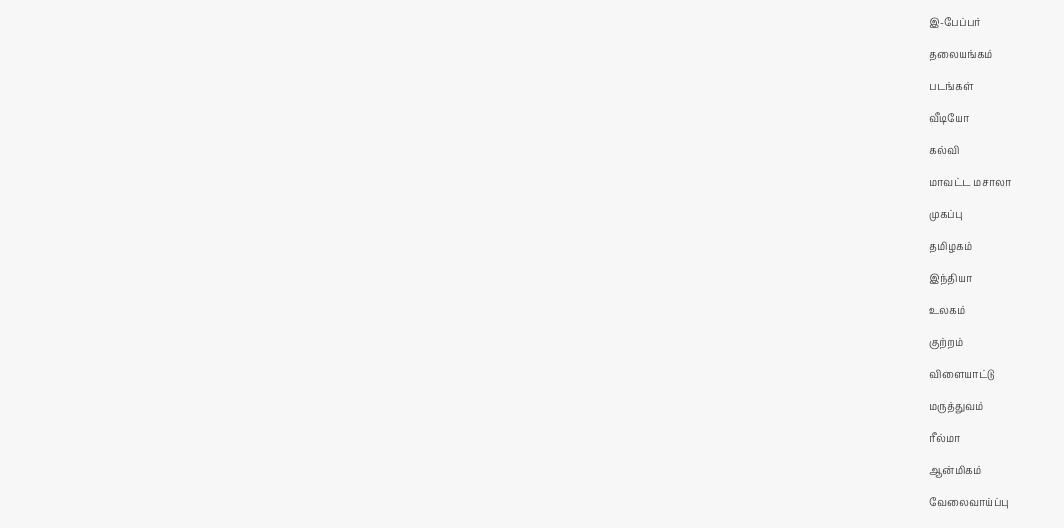இ-பேப்பர்

தலையங்கம்

படங்கள்

வீடியோ

கல்வி

மாவட்ட மசாலா

முகப்பு

தமிழகம்

இந்தியா

உலகம்

குற்றம்

விளையாட்டு

மருத்துவம்

ரீல்மா

ஆன்மிகம்

வேலைவாய்ப்பு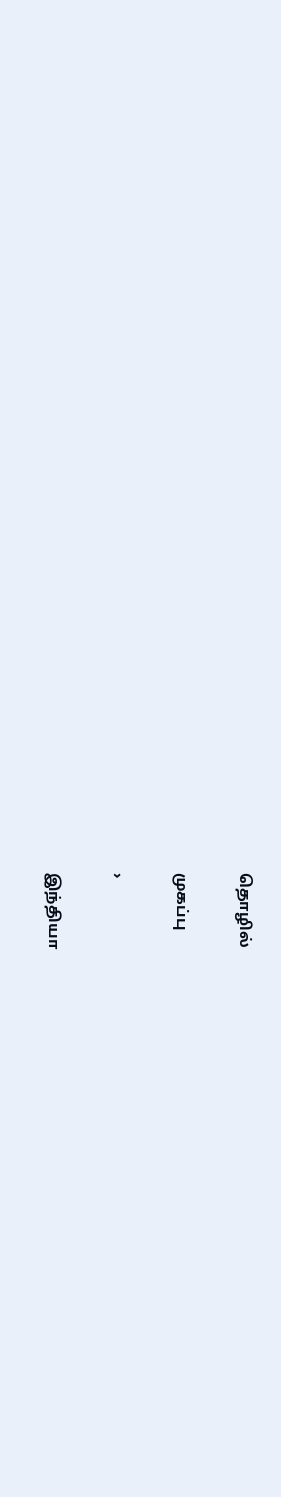தொழில்

முகப்பு

›

இந்தியா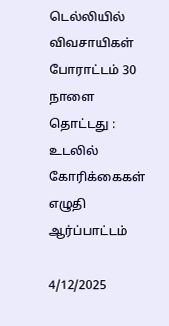டெல்லியில் விவசாயிகள் போராட்டம் 30 நாளை தொட்டது : உடலில் கோரிக்கைகள் எழுதி ஆர்ப்பாட்டம்

4/12/2025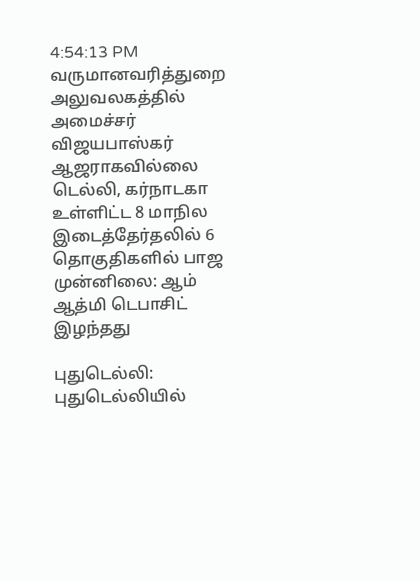4:54:13 PM
வருமானவரித்துறை அலுவலகத்தில் அமைச்சர் விஜயபாஸ்கர் ஆஜராகவில்லை டெல்லி, கர்நாடகா உள்ளிட்ட 8 மாநில இடைத்தேர்தலில் 6 தொகுதிகளில் பாஜ முன்னிலை: ஆம் ஆத்மி டெபாசிட் இழந்தது

புதுடெல்லி: புதுடெல்லியில்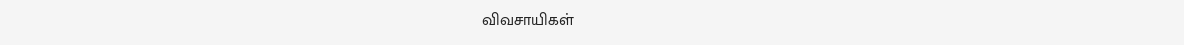விவசாயிகள்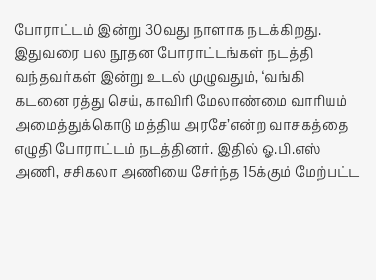போராட்டம் இன்று 30வது நாளாக நடக்கிறது. இதுவரை பல நூதன போராட்டங்கள் நடத்தி வந்தவர்கள் இன்று உடல் முழுவதும், ‘வங்கி கடனை ரத்து செய், காவிரி மேலாண்மை வாரியம் அமைத்துக்கொடு மத்திய அரசே’என்ற வாசகத்தை எழுதி போராட்டம் நடத்தினர். இதில் ஓ.பி.எஸ் அணி, சசிகலா அணியை சேர்ந்த 15க்கும் மேற்பட்ட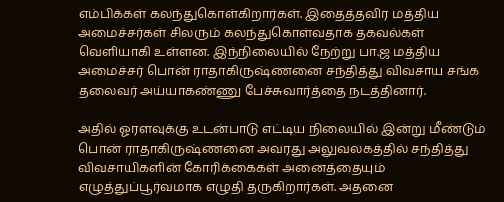எம்பிக்கள் கலந்துகொள்கிறார்கள். இதைத்தவிர மத்திய அமைச்சர்கள் சிலரும் கலந்துகொள்வதாக தகவல்கள் வெளியாகி உள்ளன. இந்நிலையில் நேற்று பா.ஜ மத்திய அமைச்சர் பொன் ராதாகிருஷ்ணனை சந்தித்து விவசாய சங்க தலைவர் அய்யாகண்ணு பேச்சுவார்த்தை நடத்தினார்.

அதில் ஓரளவுக்கு உடன்பாடு எட்டிய நிலையில் இன்று மீண்டும் பொன் ராதாகிருஷ்ணனை அவரது அலுவலகத்தில் சந்தித்து விவசாயிகளின் கோரிக்கைகள் அனைத்தையும் எழுத்துப்பூர்வமாக எழுதி தருகிறார்கள். அதனை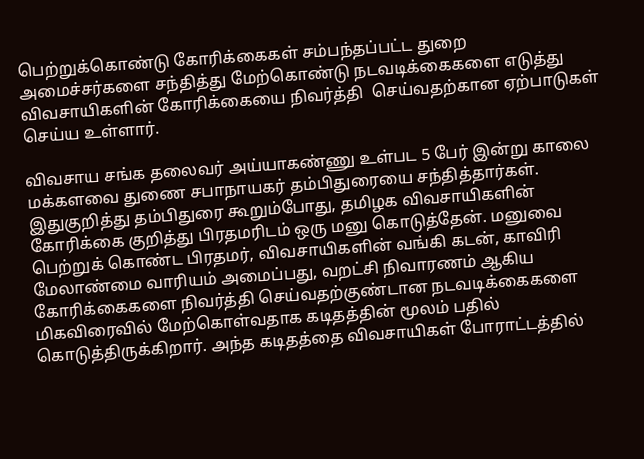பெற்றுக்கொண்டு கோரிக்கைகள் சம்பந்தப்பட்ட துறை அமைச்சர்களை சந்தித்து மேற்கொண்டு நடவடிக்கைகளை எடுத்து விவசாயிகளின் கோரிக்கையை நிவர்த்தி  செய்வதற்கான ஏற்பாடுகள் செய்ய உள்ளார்.

விவசாய சங்க தலைவர் அய்யாகண்ணு உள்பட 5 பேர் இன்று காலை மக்களவை துணை சபாநாயகர் தம்பிதுரையை சந்தித்தார்கள். இதுகுறித்து தம்பிதுரை கூறும்போது, தமிழக விவசாயிகளின் கோரிக்கை குறித்து பிரதமரிடம் ஒரு மனு கொடுத்தேன். மனுவை பெற்றுக் கொண்ட பிரதமர், விவசாயிகளின் வங்கி கடன், காவிரி மேலாண்மை வாரியம் அமைப்பது, வறட்சி நிவாரணம் ஆகிய கோரிக்கைகளை நிவர்த்தி செய்வதற்குண்டான நடவடிக்கைகளை மிகவிரைவில் மேற்கொள்வதாக கடிதத்தின் மூலம் பதில் கொடுத்திருக்கிறார். அந்த கடிதத்தை விவசாயிகள் போராட்டத்தில்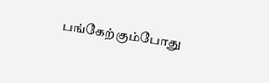பங்கேற்கும்போது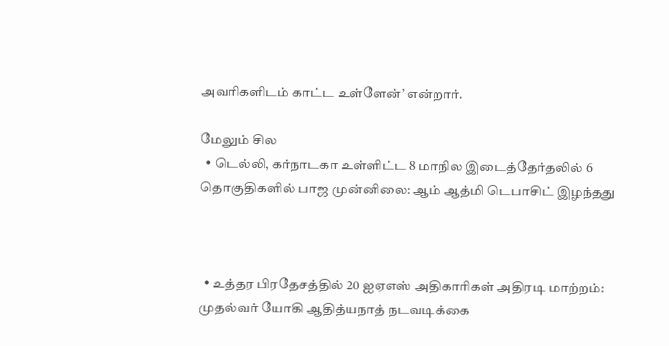அவரிகளிடம் காட்ட உள்ளேன்’ என்றார்.

மேலும் சில
  • டெல்லி, கர்நாடகா உள்ளிட்ட 8 மாநில இடைத்தேர்தலில் 6 தொகுதிகளில் பாஜ முன்னிலை: ஆம் ஆத்மி டெபாசிட் இழந்தது



  • உத்தர பிரதேசத்தில் 20 ஐஏஎஸ் அதிகாரிகள் அதிரடி மாற்றம்: முதல்வர் யோகி ஆதித்யநாத் நடவடிக்கை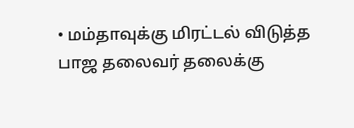• மம்தாவுக்கு மிரட்டல் விடுத்த பாஜ தலைவர் தலைக்கு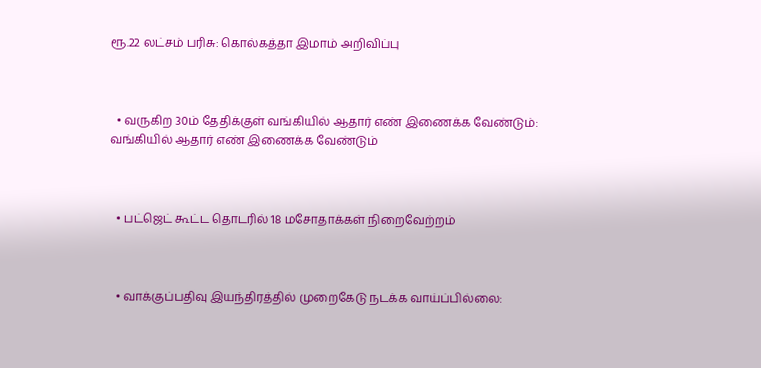ரூ.22 லட்சம் பரிசு: கொல்கத்தா இமாம் அறிவிப்பு



  • வருகிற 30ம் தேதிக்குள் வங்கியில் ஆதார் எண் இணைக்க வேண்டும்: வங்கியில் ஆதார் எண் இணைக்க வேண்டும்



  • பட்ஜெட் கூட்ட தொடரில் 18 மசோதாக்கள் நிறைவேற்றம்



  • வாக்குப்பதிவு இயந்திரத்தில் முறைகேடு நடக்க வாய்ப்பில்லை: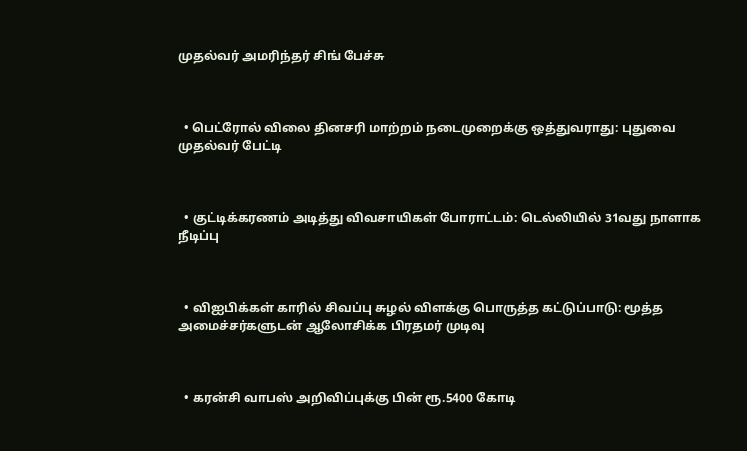முதல்வர் அமரிந்தர் சிங் பேச்சு



  • பெட்ரோல் விலை தினசரி மாற்றம் நடைமுறைக்கு ஒத்துவராது: புதுவை முதல்வர் பேட்டி



  • குட்டிக்கரணம் அடித்து விவசாயிகள் போராட்டம்: டெல்லியில் 31வது நாளாக நீடிப்பு



  • விஐபிக்கள் காரில் சிவப்பு சுழல் விளக்கு பொருத்த கட்டுப்பாடு: மூத்த அமைச்சர்களுடன் ஆலோசிக்க பிரதமர் முடிவு



  • கரன்சி வாபஸ் அறிவிப்புக்கு பின் ரூ.5400 கோடி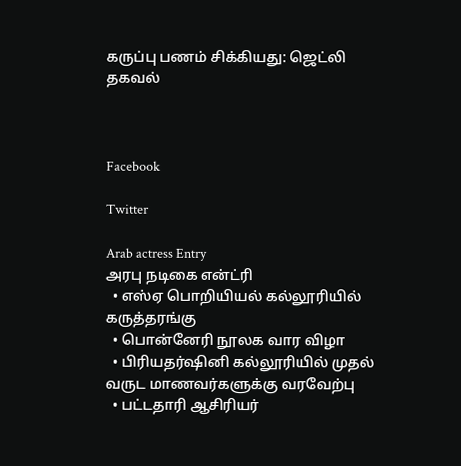கருப்பு பணம் சிக்கியது: ஜெட்லி தகவல்



Facebook

Twitter

Arab actress Entry
அரபு நடிகை என்ட்ரி
  • எஸ்ஏ பொறியியல் கல்லூரியில் கருத்தரங்கு
  • பொன்னேரி நூலக வார விழா
  • பிரியதர்ஷினி கல்லூரியில் முதல் வருட மாணவர்களுக்கு வரவேற்பு
  • பட்டதாரி ஆசிரியர்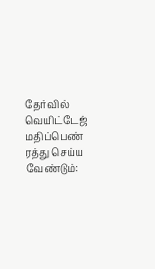தேர்வில் வெயிட்டேஜ் மதிப்பெண் ரத்து செய்ய வேண்டும்: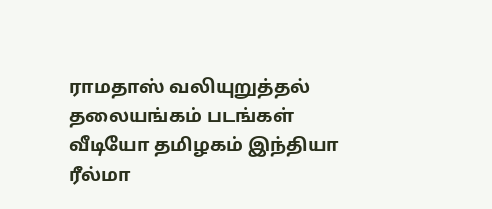ராமதாஸ் வலியுறுத்தல்
தலையங்கம் படங்கள் வீடியோ தமிழகம் இந்தியா ரீல்மா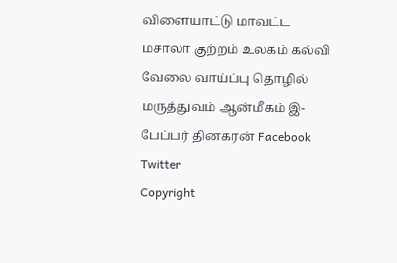விளையாட்டு மாவட்ட மசாலா குற்றம் உலகம் கல்வி வேலை வாய்ப்பு தொழில் மருத்துவம் ஆன்மீகம் இ-பேப்பர் தினகரன் Facebook Twitter
Copyright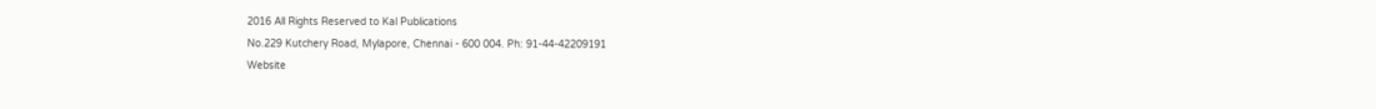2016 All Rights Reserved to Kal Publications
No.229 Kutchery Road, Mylapore, Chennai - 600 004. Ph: 91-44-42209191
Website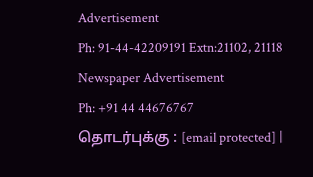Advertisement
Ph: 91-44-42209191 Extn:21102, 21118
Newspaper Advertisement
Ph: +91 44 44676767
தொடர்புக்கு : [email protected] |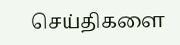செய்திகளை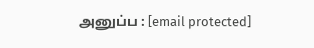அனுப்ப : [email protected]